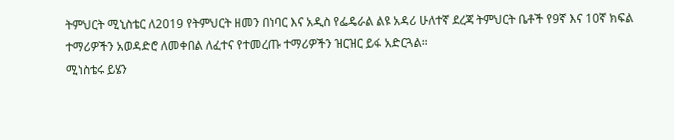ትምህርት ሚኒስቴር ለ2019 የትምህርት ዘመን በነባር እና አዲስ የፌዴራል ልዩ አዳሪ ሁለተኛ ደረጃ ትምህርት ቤቶች የ9ኛ እና 10ኛ ክፍል ተማሪዎችን አወዳድሮ ለመቀበል ለፈተና የተመረጡ ተማሪዎችን ዝርዝር ይፋ አድርጓል።
ሚነስቴሩ ይሄን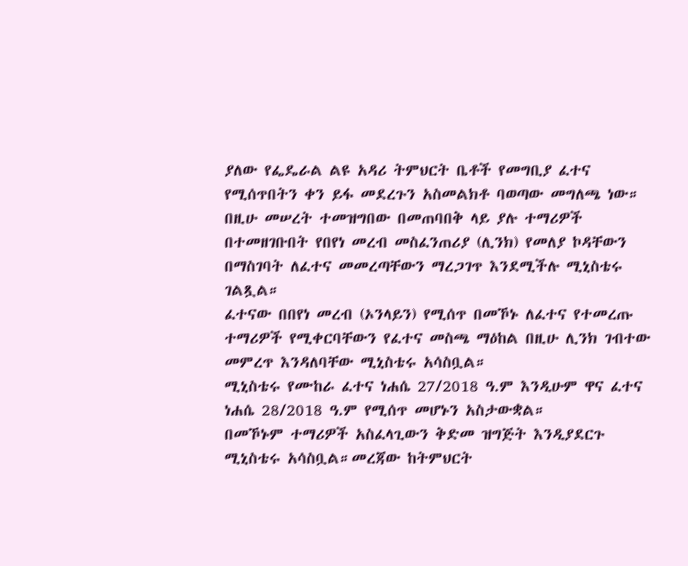ያለው የፌዴራል ልዩ አዳሪ ትምህርት ቤቶች የመግቢያ ፈተና የሚሰጥበትን ቀን ይፋ መደረጉን አስመልክቶ ባወጣው መግለጫ ነው።
በዚሁ መሠረት ተመዝግበው በመጠባበቅ ላይ ያሉ ተማሪዎች በተመዘገቡበት የበየነ መረብ መስፈንጠሪያ (ሊንክ) የመለያ ኮዳቸውን በማስገባት ለፈተና መመረጣቸውን ማረጋገጥ እንደሚችሉ ሚኒስቴሩ ገልጿል።
ፈተናው በበየነ መረብ (ኦንላይን) የሚሰጥ በመኾኑ ለፈተና የተመረጡ ተማሪዎች የሚቀርባቸውን የፈተና መስጫ ማዕከል በዚሁ ሊንክ ገብተው መምረጥ እንዳለባቸው ሚኒስቴሩ አሳስቧል።
ሚኒስቴሩ የሙከራ ፈተና ነሐሴ 27/2018 ዓ.ም እንዲሁም ዋና ፈተና ነሐሴ 28/2018 ዓ.ም የሚሰጥ መሆኑን አስታውቋል።
በመኾኑም ተማሪዎች አስፈላጊውን ቅድመ ዝግጅት እንዲያደርጉ ሚኒስቴሩ አሳስቧል።መረጃው ከትምህርት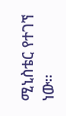ሚኒስቴር የተገኘ ነው።